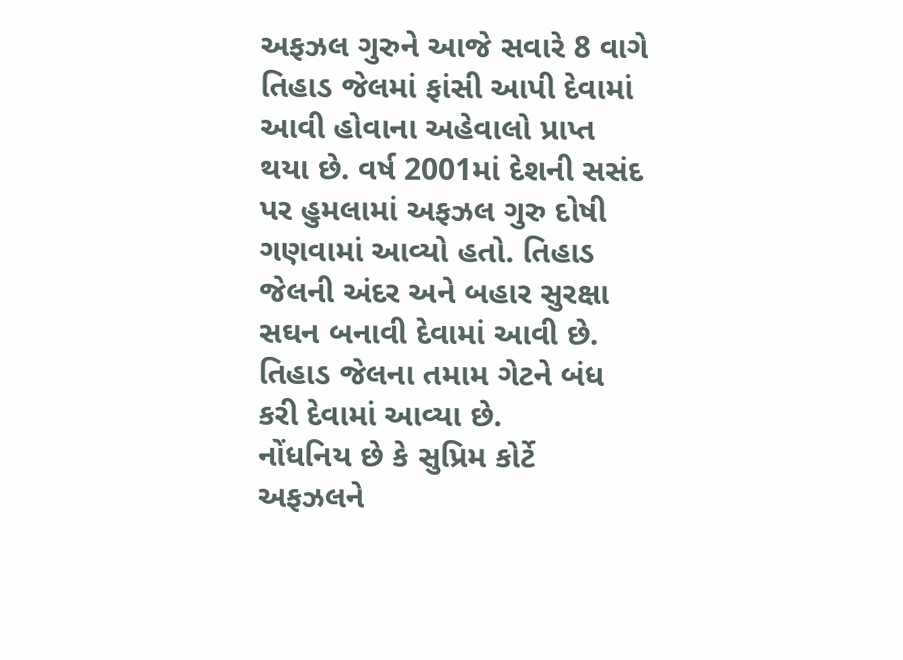અફઝલ ગુરુને આજે સવારે 8 વાગે તિહાડ જેલમાં ફાંસી આપી દેવામાં આવી હોવાના અહેવાલો પ્રાપ્ત થયા છે. વર્ષ 2001માં દેશની સસંદ પર હુમલામાં અફઝલ ગુરુ દોષી ગણવામાં આવ્યો હતો. તિહાડ જેલની અંદર અને બહાર સુરક્ષા સઘન બનાવી દેવામાં આવી છે. તિહાડ જેલના તમામ ગેટને બંધ કરી દેવામાં આવ્યા છે.
નોંધનિય છે કે સુપ્રિમ કોર્ટે અફઝલને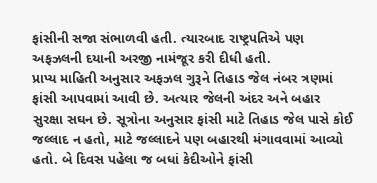ફાંસીની સજા સંભાળવી હતી. ત્યારબાદ રાષ્ટ્રપતિએ પણ અફઝલની દયાની અરજી નામંજૂર કરી દીધી હતી.
પ્રાપ્ય માહિતી અનુસાર અફઝલ ગુરૂને તિહાડ જેલ નંબર ત્રણમાં ફાંસી આપવામાં આવી છે. અત્યાર જેલની અંદર અને બહાર સુરક્ષા સઘન છે. સૂત્રોના અનુસાર ફાંસી માટે તિહાડ જેલ પાસે કોઈ જલ્લાદ ન હતો, માટે જલ્લાદને પણ બહારથી મંગાવવામાં આવ્યો હતો. બે દિવસ પહેલા જ બધાં કેદીઓને ફાંસી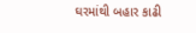ઘરમાંથી બહાર કાઢી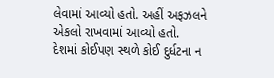લેવામાં આવ્યો હતો. અહીં અફઝલને એકલો રાખવામાં આવ્યો હતો.
દેશમાં કોઈપણ સ્થળે કોઈ દુર્ધટના ન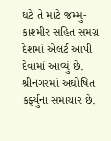ઘટે તે માટે જમ્મુ-કાશ્મીર સહિત સમગ્ર દેશમાં એલર્ટ આપી દેવામાં આવ્યું છે. શ્રીનગરમાં અઘોષિત કર્ફ્યુના સમાચાર છે.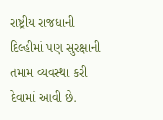રાષ્ટ્રીય રાજધાની દિલ્હીમાં પણ સુરક્ષાની તમામ વ્યવસ્થા કરી દેવામાં આવી છે.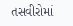તસવીરોમાં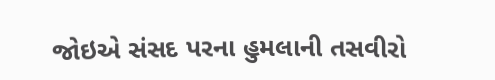જોઇએ સંસદ પરના હુમલાની તસવીરો